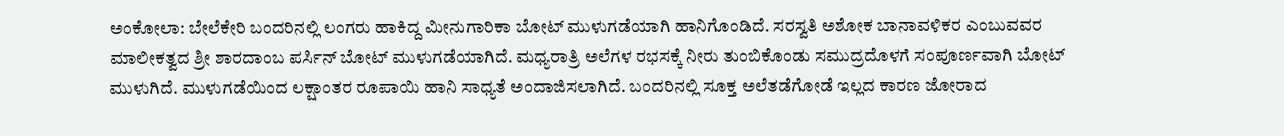ಅಂಕೋಲಾ: ಬೇಲೆಕೇರಿ ಬಂದರಿನಲ್ಲಿ ಲಂಗರು ಹಾಕಿದ್ದ ಮೀನುಗಾರಿಕಾ ಬೋಟ್ ಮುಳುಗಡೆಯಾಗಿ ಹಾನಿಗೊಂಡಿದೆ. ಸರಸ್ವತಿ ಅಶೋಕ ಬಾನಾವಳಿಕರ ಎಂಬುವವರ ಮಾಲೀಕತ್ವದ ಶ್ರೀ ಶಾರದಾಂಬ ಪರ್ಸಿನ್ ಬೋಟ್ ಮುಳುಗಡೆಯಾಗಿದೆ. ಮಧ್ಯರಾತ್ರಿ ಅಲೆಗಳ ರಭಸಕ್ಕೆ ನೀರು ತುಂಬಿಕೊಂಡು ಸಮುದ್ರದೊಳಗೆ ಸಂಪೂರ್ಣವಾಗಿ ಬೋಟ್ ಮುಳುಗಿದೆ. ಮುಳುಗಡೆಯಿಂದ ಲಕ್ಷಾಂತರ ರೂಪಾಯಿ ಹಾನಿ ಸಾಧ್ಯತೆ ಅಂದಾಜಿಸಲಾಗಿದೆ. ಬಂದರಿನಲ್ಲಿ ಸೂಕ್ತ ಅಲೆತಡೆಗೋಡೆ ಇಲ್ಲದ ಕಾರಣ ಜೋರಾದ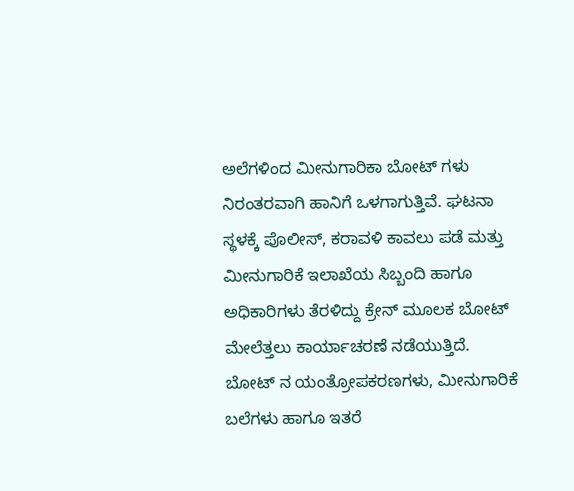ಅಲೆಗಳಿಂದ ಮೀನುಗಾರಿಕಾ ಬೋಟ್ ಗಳು ನಿರಂತರವಾಗಿ ಹಾನಿಗೆ ಒಳಗಾಗುತ್ತಿವೆ. ಘಟನಾ ಸ್ಥಳಕ್ಕೆ ಪೊಲೀಸ್, ಕರಾವಳಿ ಕಾವಲು ಪಡೆ ಮತ್ತು ಮೀನುಗಾರಿಕೆ ಇಲಾಖೆಯ ಸಿಬ್ಬಂದಿ ಹಾಗೂ ಅಧಿಕಾರಿಗಳು ತೆರಳಿದ್ದು ಕ್ರೇನ್ ಮೂಲಕ ಬೋಟ್ ಮೇಲೆತ್ತಲು ಕಾರ್ಯಾಚರಣೆ ನಡೆಯುತ್ತಿದೆ. ಬೋಟ್ ನ ಯಂತ್ರೋಪಕರಣಗಳು, ಮೀನುಗಾರಿಕೆ ಬಲೆಗಳು ಹಾಗೂ ಇತರೆ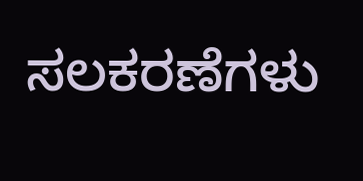ಸಲಕರಣೆಗಳು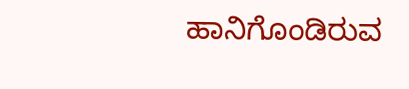ಹಾನಿಗೊಂಡಿರುವ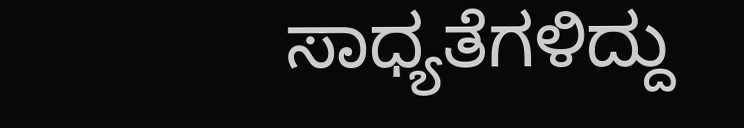ಸಾಧ್ಯತೆಗಳಿದ್ದು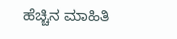ಹೆಚ್ಚಿನ ಮಾಹಿತಿ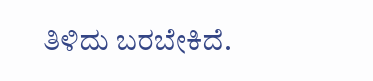ತಿಳಿದು ಬರಬೇಕಿದೆ.